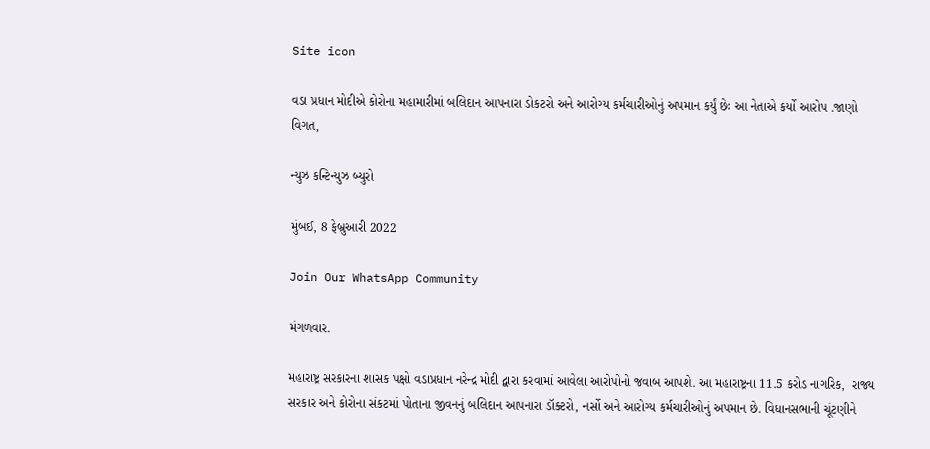Site icon

વડા પ્રધાન મોદીએ કોરોના મહામારીમાં બલિદાન આપનારા ડોકટરો અને આરોગ્ય કર્મચારીઓનું અપમાન કર્યું છેઃ આ નેતાએ કર્યો આરોપ .જાણો વિગત,

ન્યુઝ કન્ટિન્યુઝ બ્યુરો

મુંબઈ, 8 ફેબ્રુઆરી 2022

Join Our WhatsApp Community

મંગળવાર.

મહારાષ્ટ્ર સરકારના શાસક પક્ષો વડાપ્રધાન નરેન્દ્ર મોદી દ્વારા કરવામાં આવેલા આરોપોનો જવાબ આપશે. આ મહારાષ્ટ્રના 11.5 કરોડ નાગરિક,  રાજ્ય સરકાર અને કોરોના સંકટમાં પોતાના જીવનનું બલિદાન આપનારા ડૉક્ટરો, નર્સો અને આરોગ્ય કર્મચારીઓનું અપમાન છે. વિધાનસભાની ચૂંટણીને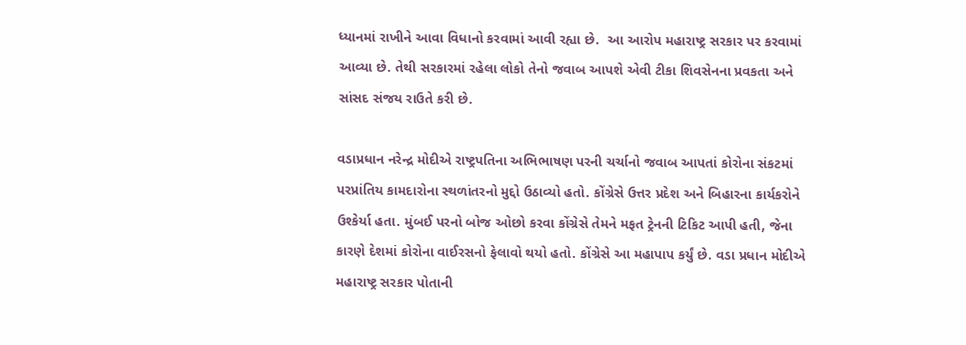ધ્યાનમાં રાખીને આવા વિધાનો કરવામાં આવી રહ્યા છે.  આ આરોપ મહારાષ્ટ્ર સરકાર પર કરવામાં આવ્યા છે. તેથી સરકારમાં રહેલા લોકો તેનો જવાબ આપશે એવી ટીકા શિવસેનના પ્રવકતા અને સાંસદ સંજય રાઉતે કરી છે.

વડાપ્રધાન નરેન્દ્ર મોદીએ રાષ્ટ્રપતિના અભિભાષણ પરની ચર્ચાનો જવાબ આપતાં કોરોના સંકટમાં પરપ્રાંતિય કામદારોના સ્થળાંતરનો મુદ્દો ઉઠાવ્યો હતો. કોંગ્રેસે ઉત્તર પ્રદેશ અને બિહારના કાર્યકરોને ઉશ્કેર્યા હતા. મુંબઈ પરનો બોજ ઓછો કરવા કોંગ્રેસે તેમને મફત ટ્રેનની ટિકિટ આપી હતી, જેના કારણે દેશમાં કોરોના વાઈરસનો ફેલાવો થયો હતો. કોંગ્રેસે આ મહાપાપ કર્યું છે. વડા પ્રધાન મોદીએ મહારાષ્ટ્ર સરકાર પોતાની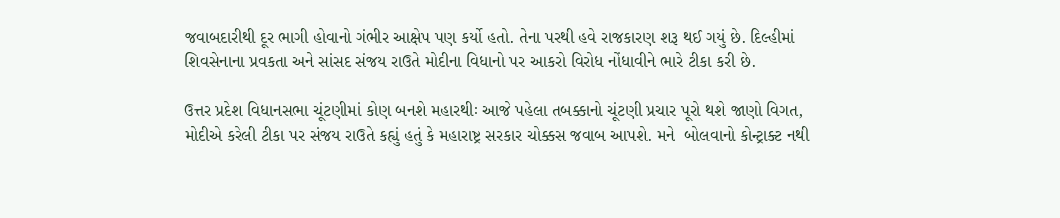જવાબદારીથી દૂર ભાગી હોવાનો ગંભીર આક્ષેપ પણ કર્યો હતો. તેના પરથી હવે રાજકારણ શરૂ થઈ ગયું છે. દિલ્હીમાં શિવસેનાના પ્રવકતા અને સાંસદ સંજય રાઉતે મોદીના વિધાનો પર આકરો વિરોધ નોંધાવીને ભારે ટીકા કરી છે.

ઉત્તર પ્રદેશ વિધાનસભા ચૂંટણીમાં કોણ બનશે મહારથીઃ આજે પહેલા તબક્કાનો ચૂંટણી પ્રચાર પૂરો થશે જાણો વિગત,
મોદીએ કરેલી ટીકા પર સંજય રાઉતે કહ્યું હતું કે મહારાષ્ટ્ર સરકાર ચોક્કસ જવાબ આપશે. મને  બોલવાનો કોન્ટ્રાક્ટ નથી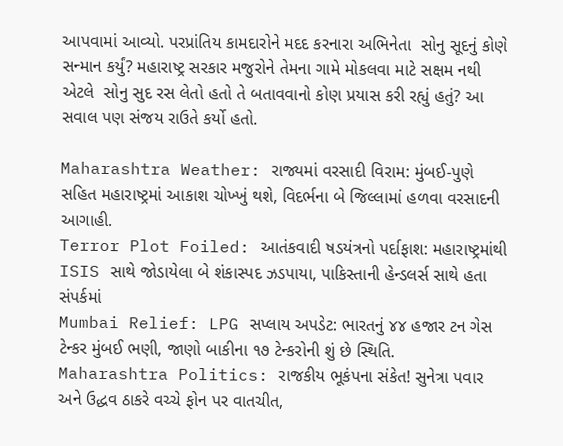આપવામાં આવ્યો. પરપ્રાંતિય કામદારોને મદદ કરનારા અભિનેતા  સોનુ સૂદનું કોણે સન્માન કર્યું? મહારાષ્ટ્ર સરકાર મજુરોને તેમના ગામે મોકલવા માટે સક્ષમ નથી એટલે  સોનુ સુદ રસ લેતો હતો તે બતાવવાનો કોણ પ્રયાસ કરી રહ્યું હતું? આ સવાલ પણ સંજય રાઉતે કર્યો હતો.

Maharashtra Weather: રાજ્યમાં વરસાદી વિરામ: મુંબઈ-પુણે સહિત મહારાષ્ટ્રમાં આકાશ ચોખ્ખું થશે, વિદર્ભના બે જિલ્લામાં હળવા વરસાદની આગાહી.
Terror Plot Foiled: આતંકવાદી ષડયંત્રનો પર્દાફાશ: મહારાષ્ટ્રમાંથી ISIS સાથે જોડાયેલા બે શંકાસ્પદ ઝડપાયા, પાકિસ્તાની હેન્ડલર્સ સાથે હતા સંપર્કમાં
Mumbai Relief: LPG સપ્લાય અપડેટ: ભારતનું ૪૪ હજાર ટન ગેસ ટેન્કર મુંબઈ ભણી, જાણો બાકીના ૧૭ ટેન્કરોની શું છે સ્થિતિ.
Maharashtra Politics: રાજકીય ભૂકંપના સંકેત! સુનેત્રા પવાર અને ઉદ્ધવ ઠાકરે વચ્ચે ફોન પર વાતચીત,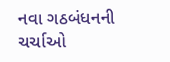નવા ગઠબંધનની ચર્ચાઓ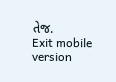તેજ.
Exit mobile version